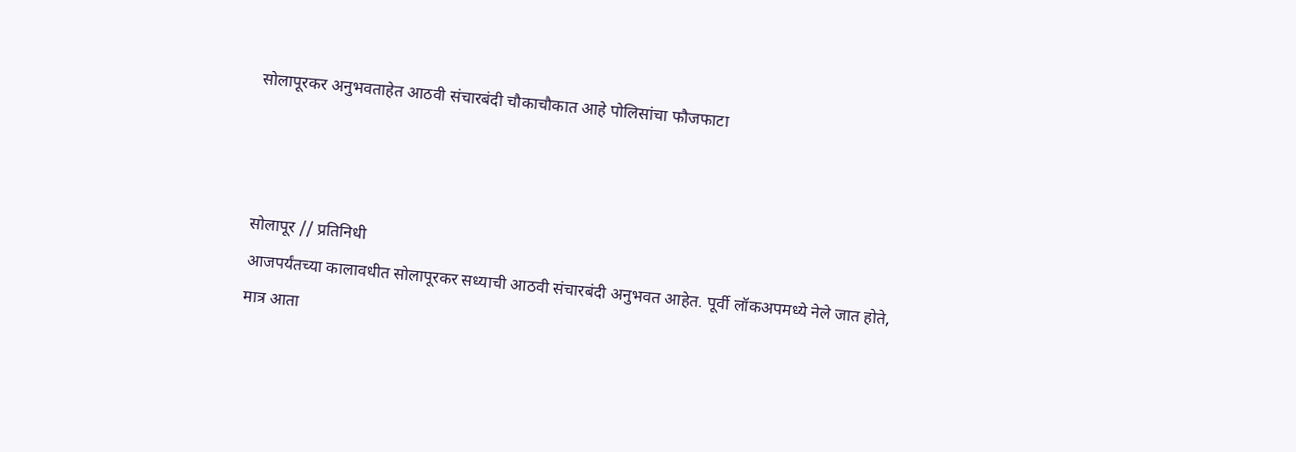सोलापूरकर अनुभवताहेत आठवी संचारबंदी चौकाचौकात आहे पोलिसांचा फौजफाटा



सोलापूर // प्रतिनिधी
आजपर्यंतच्या कालावधीत सोलापूरकर सध्याची आठवी संचारबंदी अनुभवत आहेत. पूर्वी लॉकअपमध्ये नेले जात होते, मात्र आता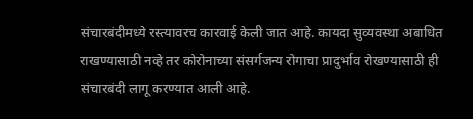संचारबंदीमध्ये रस्त्यावरच कारवाई केली जात आहे. कायदा सुव्यवस्था अबाधित राखण्यासाठी नव्हे तर कोरोनाच्या संसर्गजन्य रोगाचा प्रादुर्भाव रोखण्यासाठी ही संचारबंदी लागू करण्यात आली आहे.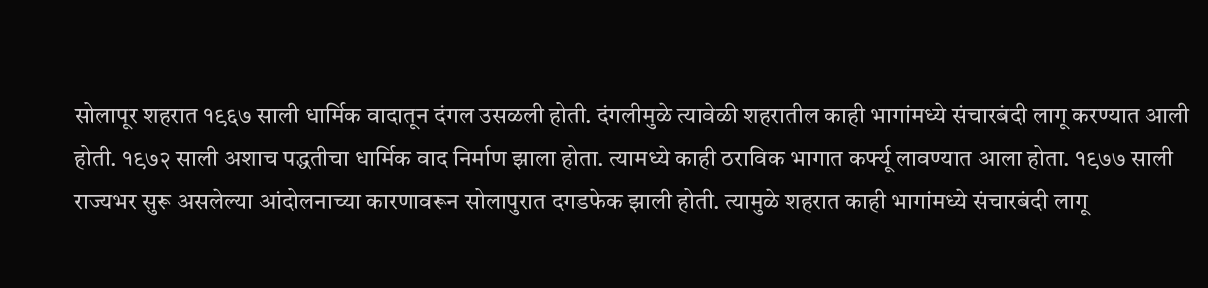सोलापूर शहरात १९६७ साली धार्मिक वादातून दंगल उसळली होती. दंगलीमुळे त्यावेळी शहरातील काही भागांमध्ये संचारबंदी लागू करण्यात आली होती. १९७२ साली अशाच पद्धतीचा धार्मिक वाद निर्माण झाला होता. त्यामध्ये काही ठराविक भागात कर्फ्यू लावण्यात आला होता. १९७७ साली राज्यभर सुरू असलेल्या आंदोलनाच्या कारणावरून सोलापुरात दगडफेक झाली होती. त्यामुळे शहरात काही भागांमध्ये संचारबंदी लागू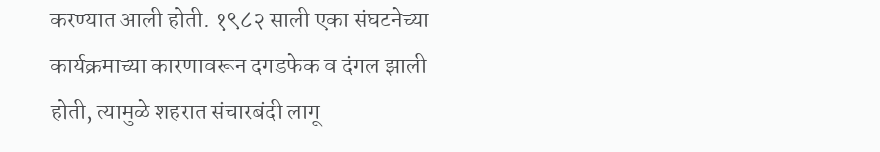करण्यात आली होती. १९८२ साली एका संघटनेच्या कार्यक्रमाच्या कारणावरून दगडफेक व दंगल झाली होती, त्यामुळे शहरात संचारबंदी लागू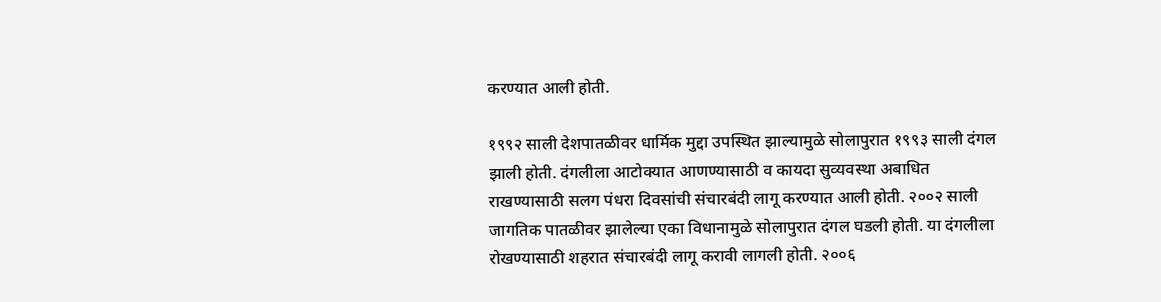करण्यात आली होती.

१९९२ साली देशपातळीवर धार्मिक मुद्दा उपस्थित झाल्यामुळे सोलापुरात १९९३ साली दंगल झाली होती. दंगलीला आटोक्यात आणण्यासाठी व कायदा सुव्यवस्था अबाधित राखण्यासाठी सलग पंधरा दिवसांची संचारबंदी लागू करण्यात आली होती. २००२ साली जागतिक पातळीवर झालेल्या एका विधानामुळे सोलापुरात दंगल घडली होती. या दंगलीला रोखण्यासाठी शहरात संचारबंदी लागू करावी लागली होती. २००६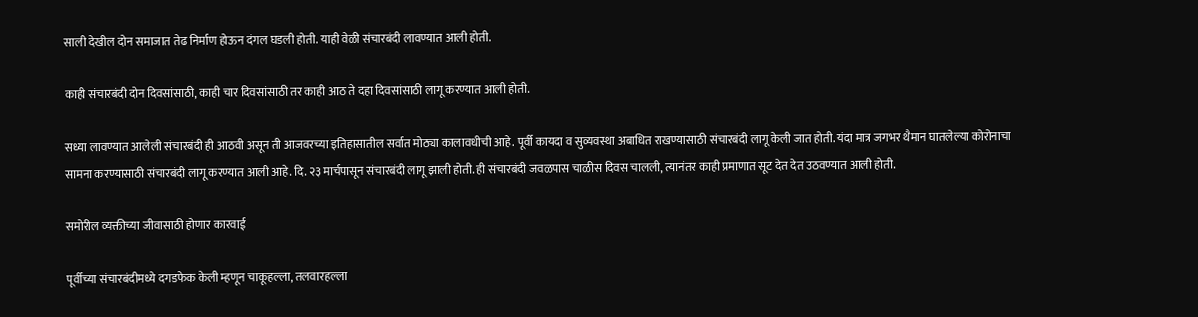साली देखील दोन समाजात तेढ निर्माण होऊन दंगल घडली होती. याही वेळी संचारबंदी लावण्यात आली होती.

काही संचारबंदी दोन दिवसांसाठी, काही चार दिवसांसाठी तर काही आठ ते दहा दिवसांसाठी लागू करण्यात आली होती.

सध्या लावण्यात आलेली संचारबंदी ही आठवी असून ती आजवरच्या इतिहासातील सर्वात मोठ्या कालावधीची आहे. पूर्वी कायदा व सुव्यवस्था अबाधित राखण्यासाठी संचारबंदी लागू केली जात होती. यंदा मात्र जगभर थैमान घातलेल्या कोरोनाचा सामना करण्यासाठी संचारबंदी लागू करण्यात आली आहे. दि. २३ मार्चपासून संचारबंदी लागू झाली होती. ही संचारबंदी जवळपास चाळीस दिवस चालली, त्यानंतर काही प्रमाणात सूट देत देत उठवण्यात आली होती.

समोरील व्यक्तीच्या जीवासाठी होणार कारवाई

पूर्वीच्या संचारबंदीमध्ये दगडफेक केली म्हणून चाकूहल्ला, तलवारहल्ला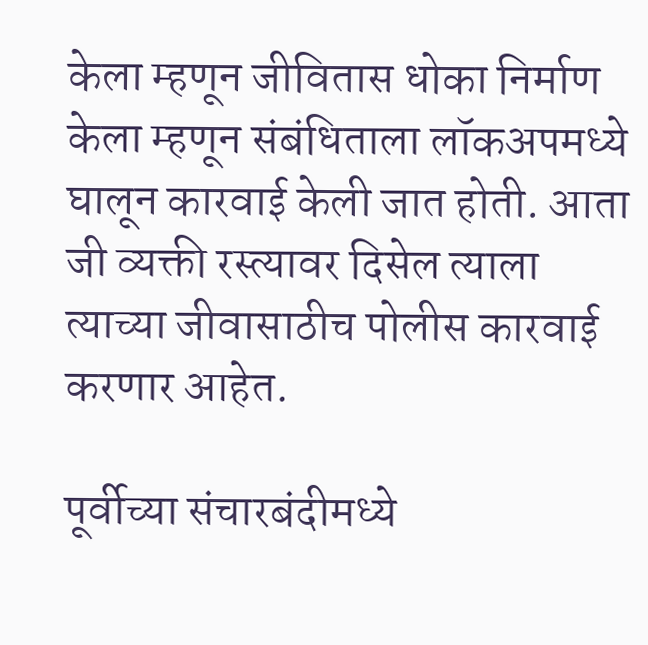केला म्हणून जीवितास धोका निर्माण केला म्हणून संबंधिताला लॉकअपमध्ये घालून कारवाई केली जात होती. आता जी व्यक्ती रस्त्यावर दिसेल त्याला त्याच्या जीवासाठीच पोलीस कारवाई करणार आहेत.

पूर्वीच्या संचारबंदीमध्ये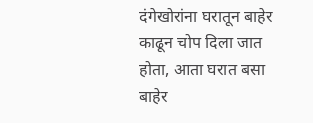दंगेखोरांना घरातून बाहेर काढून चोप दिला जात होता, आता घरात बसा बाहेर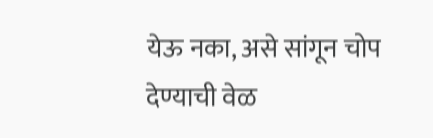येऊ नका, असे सांगून चोप देण्याची वेळ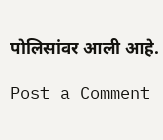पोलिसांवर आली आहे.

Post a Comment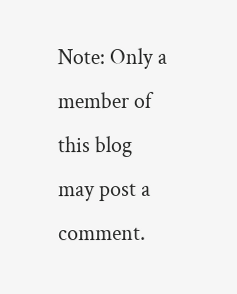Note: Only a member of this blog may post a comment.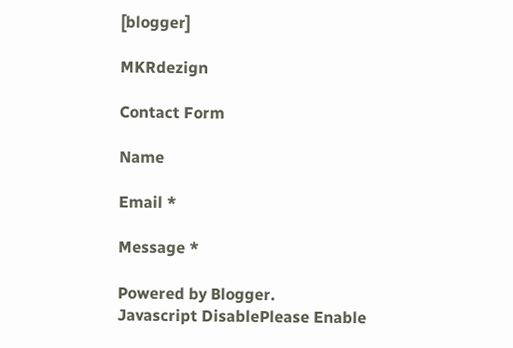[blogger]

MKRdezign

Contact Form

Name

Email *

Message *

Powered by Blogger.
Javascript DisablePlease Enable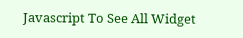Javascript To See All Widget